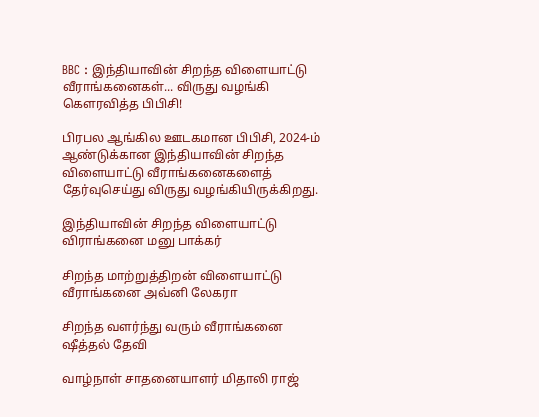BBC : இந்தியாவின் சிறந்த விளையாட்டு வீராங்கனைகள்... விருது வழங்கி கௌரவித்த பிபிசி!

பிரபல ஆங்கில ஊடகமான பிபிசி, 2024-ம் ஆண்டுக்கான இந்தியாவின் சிறந்த விளையாட்டு வீராங்கனைகளைத் தேர்வுசெய்து விருது வழங்கியிருக்கிறது.

இந்தியாவின் சிறந்த விளையாட்டு விராங்கனை மனு பாக்கர்

சிறந்த மாற்றுத்திறன் விளையாட்டு வீராங்கனை அவ்னி லேகரா

சிறந்த வளர்ந்து வரும் வீராங்கனை ஷீத்தல் தேவி

வாழ்நாள் சாதனையாளர் மிதாலி ராஜ்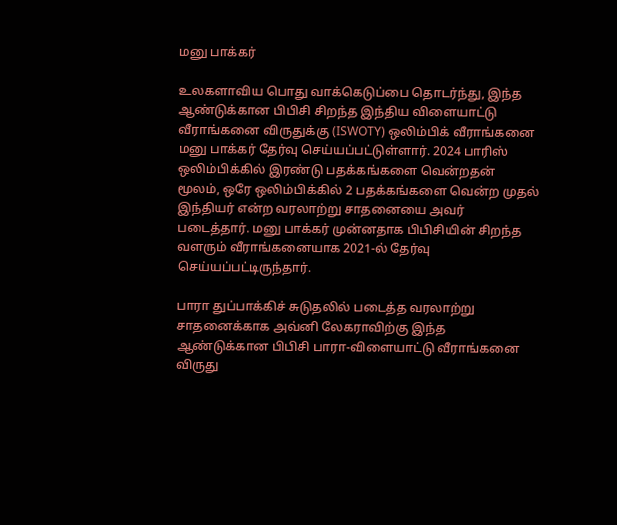மனு பாக்கர்

உலகளாவிய பொது வாக்கெடுப்பை தொடர்ந்து, இந்த ஆண்டுக்கான பிபிசி சிறந்த இந்திய விளையாட்டு வீராங்கனை விருதுக்கு (ISWOTY) ஒலிம்பிக் வீராங்கனை மனு பாக்கர் தேர்வு செய்யப்பட்டுள்ளார். 2024 பாரிஸ் ஒலிம்பிக்கில் இரண்டு பதக்கங்களை வென்றதன் மூலம், ஒரே ஒலிம்பிக்கில் 2 பதக்கங்களை வென்ற முதல் இந்தியர் என்ற வரலாற்று சாதனையை அவர் படைத்தார். மனு பாக்கர் முன்னதாக பிபிசியின் சிறந்த வளரும் வீராங்கனையாக 2021-ல் தேர்வு செய்யப்பட்டிருந்தார்.

பாரா துப்பாக்கிச் சுடுதலில் படைத்த வரலாற்று சாதனைக்காக அவ்னி லேகராவிற்கு இந்த ஆண்டுக்கான பிபிசி பாரா-விளையாட்டு வீராங்கனை விருது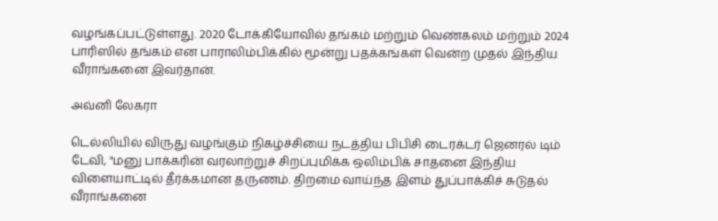வழங்கப்பட்டுள்ளது. 2020 டோக்கியோவில் தங்கம் மற்றும் வெண்கலம் மற்றும் 2024 பாரிஸில் தங்கம் என பாராலிம்பிக்கில் மூன்று பதக்கங்கள் வென்ற முதல் இந்திய வீராங்கனை இவர்தான்.

அவ்னி லேகரா

டெல்லியில் விருது வழங்கும் நிகழ்ச்சியை நடத்திய பிபிசி டைரக்டர் ஜெனரல் டிம் டேவி, "மனு பாக்கரின் வரலாற்றுச் சிறப்புமிக்க ஒலிம்பிக் சாதனை இந்திய விளையாட்டில் தீர்க்கமான தருணம். திறமை வாய்ந்த இளம் துப்பாக்கிச் சுடுதல் வீராங்கனை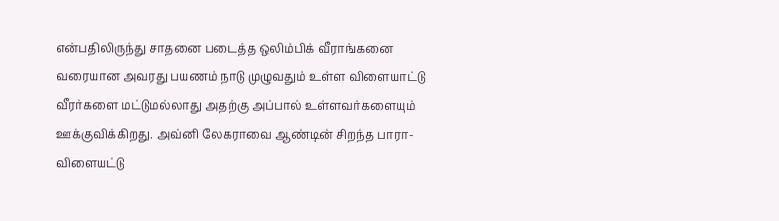என்பதிலிருந்து சாதனை படைத்த ஒலிம்பிக் வீராங்கனை வரையான அவரது பயணம் நாடு முழுவதும் உள்ள விளையாட்டு வீரர்களை மட்டுமல்லாது அதற்கு அப்பால் உள்ளவர்களையும் ஊக்குவிக்கிறது. அவ்னி லேகராவை ஆண்டின் சிறந்த பாரா-விளையட்டு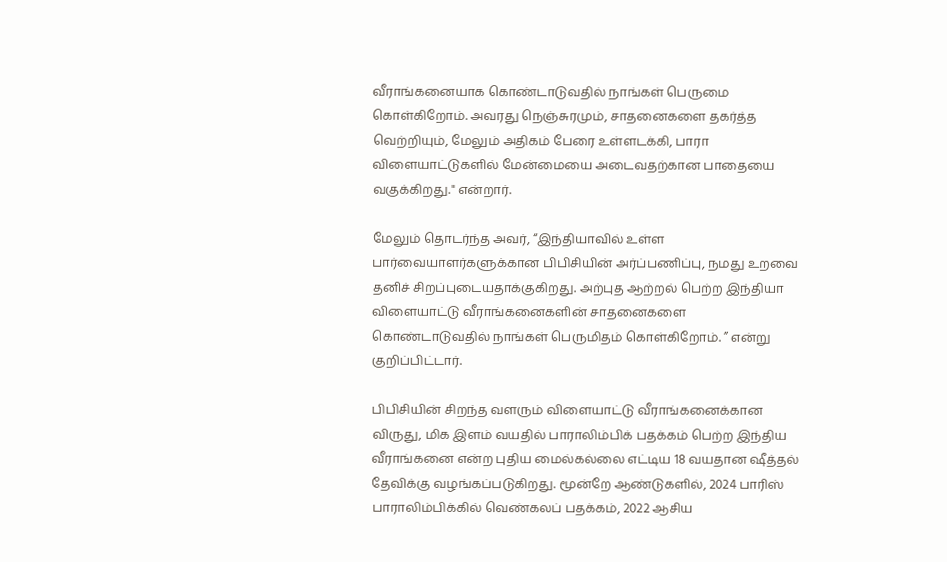வீராங்கனையாக கொண்டாடுவதில் நாங்கள் பெருமை கொள்கிறோம். அவரது நெஞ்சுரமும், சாதனைகளை தகர்த்த வெற்றியும், மேலும் அதிகம் பேரை உள்ளடக்கி, பாரா விளையாட்டுகளில் மேன்மையை அடைவதற்கான பாதையை வகுக்கிறது." என்றார்.

மேலும் தொடர்ந்த அவர், “இந்தியாவில் உள்ள பார்வையாளர்களுக்கான பிபிசியின் அர்ப்பணிப்பு, நமது உறவை தனிச் சிறப்புடையதாக்குகிறது. அற்புத ஆற்றல் பெற்ற இந்தியா விளையாட்டு வீராங்கனைகளின் சாதனைகளை கொண்டாடுவதில் நாங்கள் பெருமிதம் கொள்கிறோம். ” என்று குறிப்பிட்டார்.

பிபிசியின் சிறந்த வளரும் விளையாட்டு வீராங்கனைக்கான விருது, மிக இளம் வயதில் பாராலிம்பிக் பதக்கம் பெற்ற இந்திய வீராங்கனை என்ற புதிய மைல்கல்லை எட்டிய 18 வயதான ஷீத்தல் தேவிக்கு வழங்கப்படுகிறது. மூன்றே ஆண்டுகளில், 2024 பாரிஸ் பாராலிம்பிக்கில் வெண்கலப் பதக்கம், 2022 ஆசிய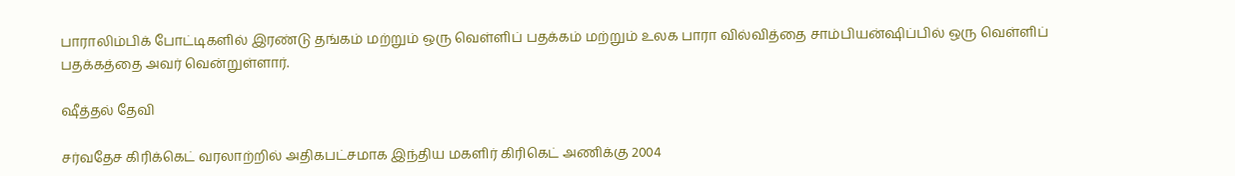பாராலிம்பிக் போட்டிகளில் இரண்டு தங்கம் மற்றும் ஒரு வெள்ளிப் பதக்கம் மற்றும் உலக பாரா வில்வித்தை சாம்பியன்ஷிப்பில் ஒரு வெள்ளிப் பதக்கத்தை அவர் வென்றுள்ளார்.

ஷீத்தல் தேவி

சர்வதேச கிரிக்கெட் வரலாற்றில் அதிகபட்சமாக இந்திய மகளிர் கிரிகெட் அணிக்கு 2004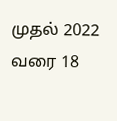முதல் 2022 வரை 18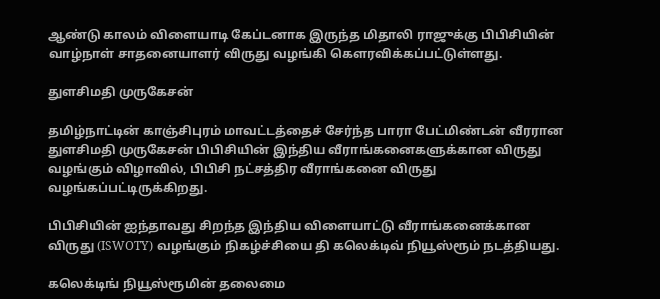ஆண்டு காலம் விளையாடி கேப்டனாக இருந்த மிதாலி ராஜுக்கு பிபிசியின் வாழ்நாள் சாதனையாளர் விருது வழங்கி கௌரவிக்கப்பட்டுள்ளது.

துளசிமதி முருகேசன்

தமிழ்நாட்டின் காஞ்சிபுரம் மாவட்டத்தைச் சேர்ந்த பாரா பேட்மிண்டன் வீரரான துளசிமதி முருகேசன் பிபிசியின் இந்திய வீராங்கனைகளுக்கான விருது வழங்கும் விழாவில், பிபிசி நட்சத்திர வீராங்கனை விருது வழங்கப்பட்டிருக்கிறது.

பிபிசியின் ஐந்தாவது சிறந்த இந்திய விளையாட்டு வீராங்கனைக்கான விருது (ISWOTY) வழங்கும் நிகழ்ச்சியை தி கலெக்டிவ் நியூஸ்ரூம் நடத்தியது.

கலெக்டிங் நியூஸ்ரூமின் தலைமை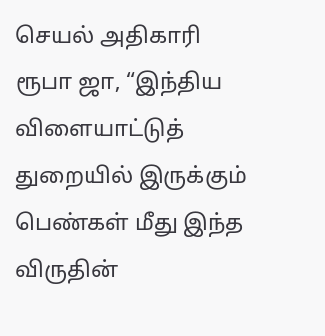செயல் அதிகாரி ரூபா ஜா, “இந்திய விளையாட்டுத் துறையில் இருக்கும் பெண்கள் மீது இந்த விருதின்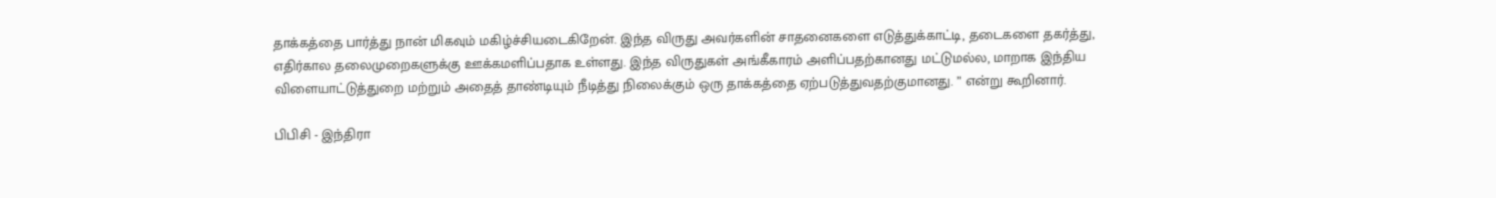தாக்கத்தை பார்த்து நான் மிகவும் மகிழ்ச்சியடைகிறேன். இந்த விருது அவர்களின் சாதனைகளை எடுத்துக்காட்டி, தடைகளை தகர்த்து, எதிர்கால தலைமுறைகளுக்கு ஊக்கமளிப்பதாக உள்ளது. இந்த விருதுகள் அங்கீகாரம் அளிப்பதற்கானது மட்டுமல்ல, மாறாக இந்திய விளையாட்டுத்துறை மற்றும் அதைத் தாண்டியும் நீடித்து நிலைக்கும் ஒரு தாக்கத்தை ஏற்படுத்துவதற்குமானது. ” என்று கூறினார்.

பிபிசி - இந்திரா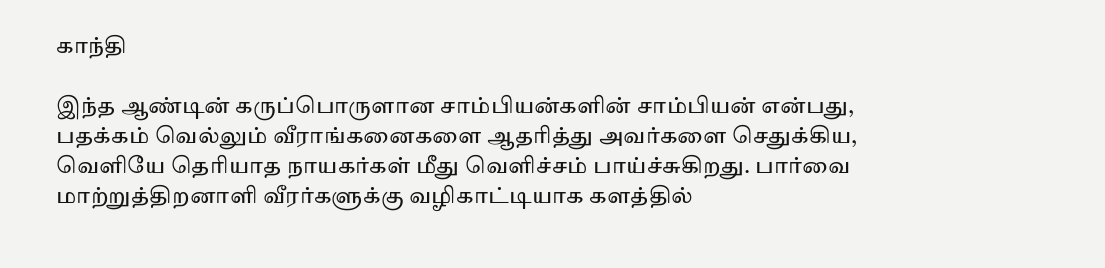காந்தி

இந்த ஆண்டின் கருப்பொருளான சாம்பியன்களின் சாம்பியன் என்பது, பதக்கம் வெல்லும் வீராங்கனைகளை ஆதரித்து அவர்களை செதுக்கிய, வெளியே தெரியாத நாயகர்கள் மீது வெளிச்சம் பாய்ச்சுகிறது. பார்வை மாற்றுத்திறனாளி வீரர்களுக்கு வழிகாட்டியாக களத்தில்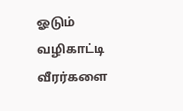ஓடும் வழிகாட்டி வீரர்களை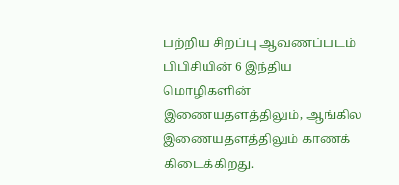பற்றிய சிறப்பு ஆவணப்படம் பிபிசியின் 6 இந்திய மொழிகளின் இணையதளத்திலும், ஆங்கில இணையதளத்திலும் காணக் கிடைக்கிறது.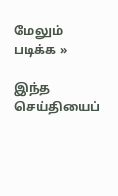மேலும் படிக்க »

இந்த செய்தியைப்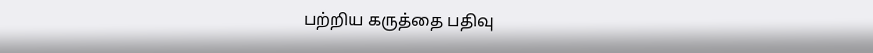பற்றிய கருத்தை பதிவு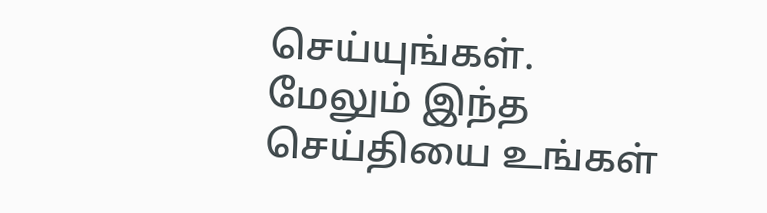செய்யுங்கள். மேலும் இந்த செய்தியை உங்கள்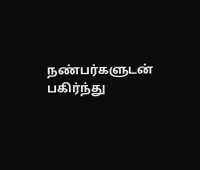நண்பர்களுடன் பகிர்ந்து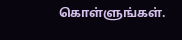கொள்ளுங்கள்.